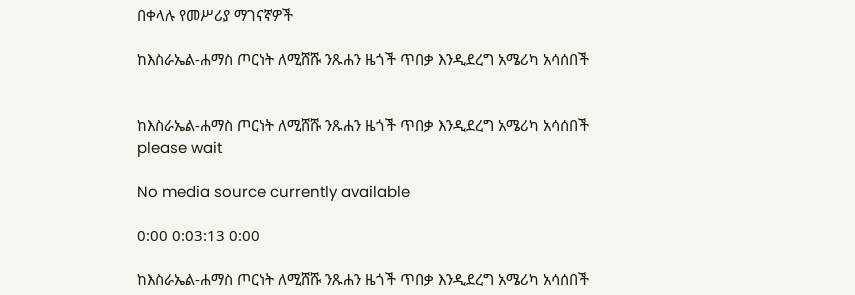በቀላሉ የመሥሪያ ማገናኛዎች

ከእስራኤል-ሐማስ ጦርነት ለሚሸሹ ንጹሐን ዜጎች ጥበቃ እንዲደረግ አሜሪካ አሳሰበች


ከእስራኤል-ሐማስ ጦርነት ለሚሸሹ ንጹሐን ዜጎች ጥበቃ እንዲደረግ አሜሪካ አሳሰበች
please wait

No media source currently available

0:00 0:03:13 0:00

ከእስራኤል-ሐማስ ጦርነት ለሚሸሹ ንጹሐን ዜጎች ጥበቃ እንዲደረግ አሜሪካ አሳሰበች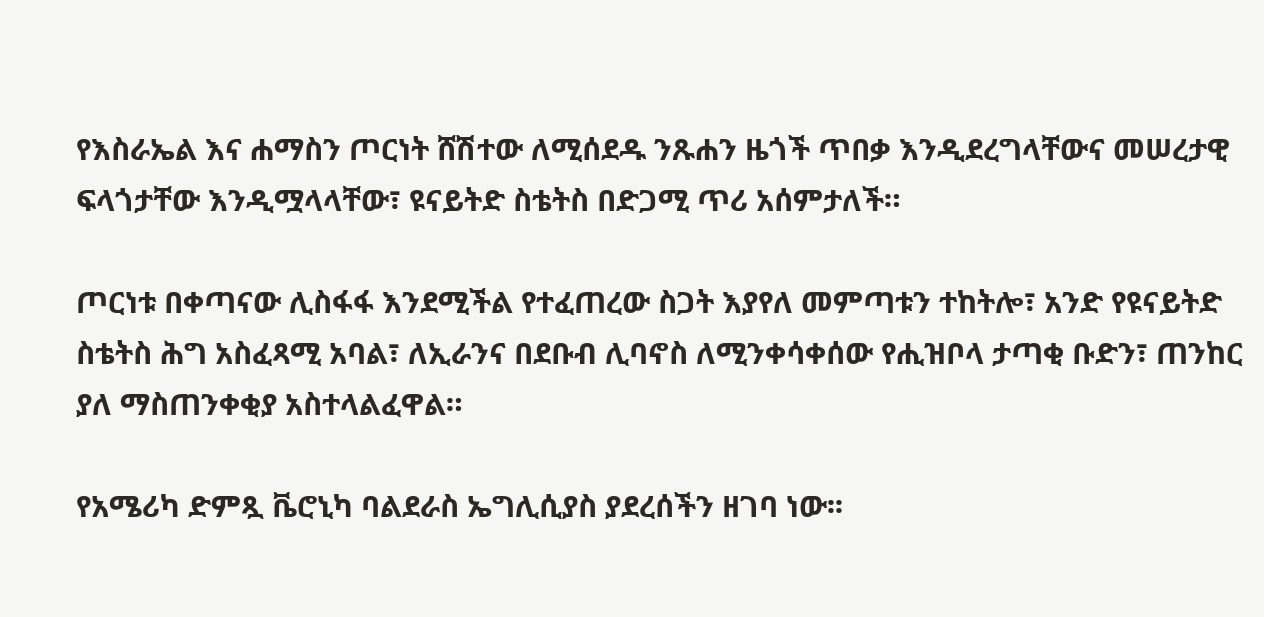የእስራኤል እና ሐማስን ጦርነት ሸሽተው ለሚሰደዱ ንጹሐን ዜጎች ጥበቃ እንዲደረግላቸውና መሠረታዊ ፍላጎታቸው እንዲሟላላቸው፣ ዩናይትድ ስቴትስ በድጋሚ ጥሪ አሰምታለች።

ጦርነቱ በቀጣናው ሊስፋፋ እንደሚችል የተፈጠረው ስጋት እያየለ መምጣቱን ተከትሎ፣ አንድ የዩናይትድ ስቴትስ ሕግ አስፈጻሚ አባል፣ ለኢራንና በደቡብ ሊባኖስ ለሚንቀሳቀሰው የሒዝቦላ ታጣቂ ቡድን፣ ጠንከር ያለ ማስጠንቀቂያ አስተላልፈዋል።

የአሜሪካ ድምጿ ቬሮኒካ ባልደራስ ኤግሊሲያስ ያደረሰችን ዘገባ ነው፡፡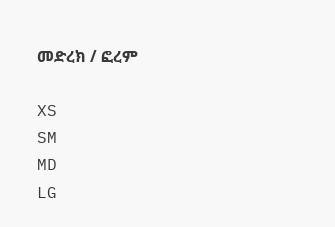መድረክ / ፎረም

XS
SM
MD
LG